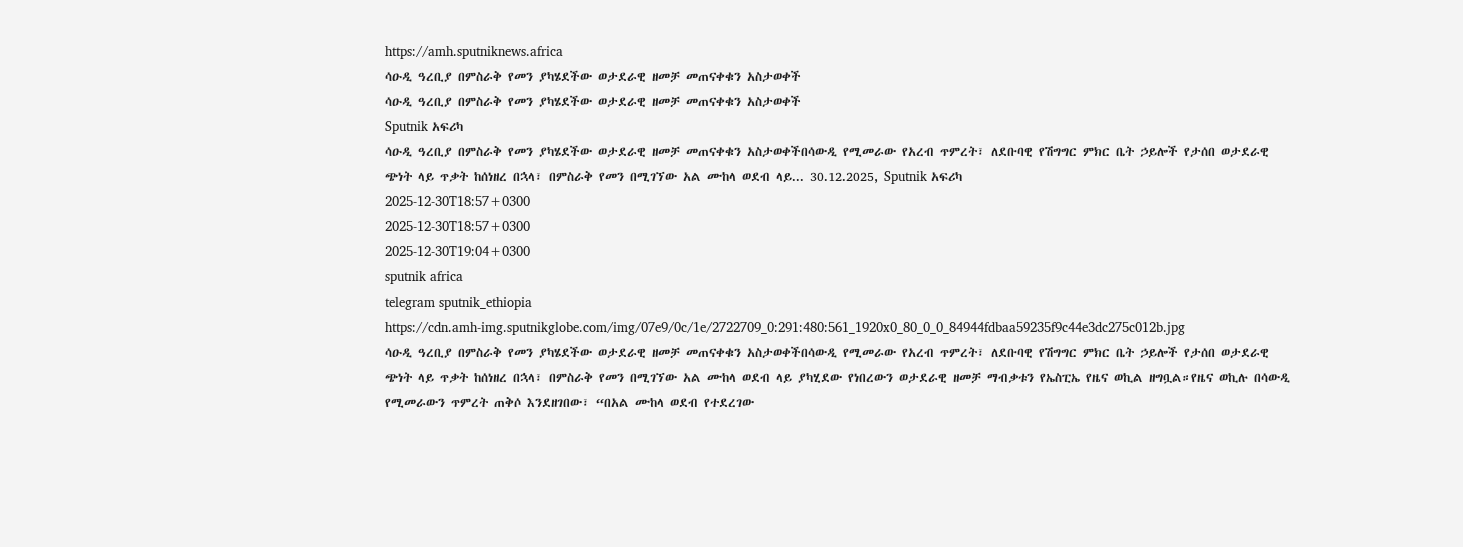https://amh.sputniknews.africa
ሳዑዲ ዓረቢያ በምስራቅ የመን ያካሄደችው ወታደራዊ ዘመቻ መጠናቀቁን አስታወቀች
ሳዑዲ ዓረቢያ በምስራቅ የመን ያካሄደችው ወታደራዊ ዘመቻ መጠናቀቁን አስታወቀች
Sputnik አፍሪካ
ሳዑዲ ዓረቢያ በምስራቅ የመን ያካሄደችው ወታደራዊ ዘመቻ መጠናቀቁን አስታወቀችበሳውዲ የሚመራው የአረብ ጥምረት፣ ለደቡባዊ የሽግግር ምክር ቤት ኃይሎች የታሰበ ወታደራዊ ጭነት ላይ ጥቃት ከሰነዘረ በኋላ፣ በምስራቅ የመን በሚገኘው አል ሙከላ ወደብ ላይ... 30.12.2025, Sputnik አፍሪካ
2025-12-30T18:57+0300
2025-12-30T18:57+0300
2025-12-30T19:04+0300
sputnik africa
telegram sputnik_ethiopia
https://cdn.amh-img.sputnikglobe.com/img/07e9/0c/1e/2722709_0:291:480:561_1920x0_80_0_0_84944fdbaa59235f9c44e3dc275c012b.jpg
ሳዑዲ ዓረቢያ በምስራቅ የመን ያካሄደችው ወታደራዊ ዘመቻ መጠናቀቁን አስታወቀችበሳውዲ የሚመራው የአረብ ጥምረት፣ ለደቡባዊ የሽግግር ምክር ቤት ኃይሎች የታሰበ ወታደራዊ ጭነት ላይ ጥቃት ከሰነዘረ በኋላ፣ በምስራቅ የመን በሚገኘው አል ሙከላ ወደብ ላይ ያካሂደው የነበረውን ወታደራዊ ዘመቻ ማብቃቱን የኤስፒኤ የዜና ወኪል ዘግቧል።የዜና ወኪሉ በሳውዲ የሚመራውን ጥምረት ጠቅሶ እንደዘገበው፣ “በአል ሙከላ ወደብ የተደረገው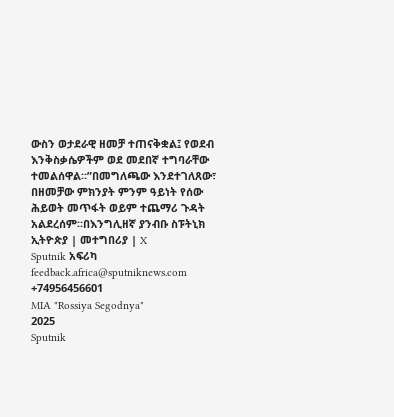ውስን ወታደራዊ ዘመቻ ተጠናቅቋል፤ የወደብ እንቅስቃሴዎችም ወደ መደበኛ ተግባራቸው ተመልሰዋል።”በመግለጫው እንደተገለጸው፣ በዘመቻው ምክንያት ምንም ዓይነት የሰው ሕይወት መጥፋት ወይም ተጨማሪ ጉዳት አልደረሰም።በእንግሊዘኛ ያንብቡ ስፑትኒክ ኢትዮጵያ | መተግበሪያ | X
Sputnik አፍሪካ
feedback.africa@sputniknews.com
+74956456601
MIA "Rossiya Segodnya"
2025
Sputnik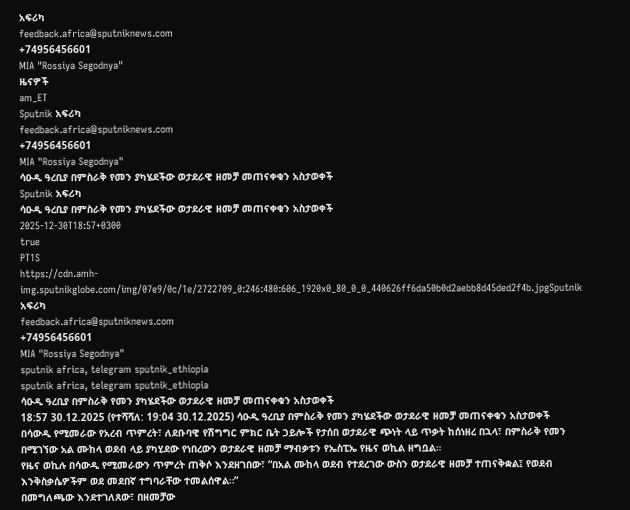አፍሪካ
feedback.africa@sputniknews.com
+74956456601
MIA "Rossiya Segodnya"
ዜናዎች
am_ET
Sputnik አፍሪካ
feedback.africa@sputniknews.com
+74956456601
MIA "Rossiya Segodnya"
ሳዑዲ ዓረቢያ በምስራቅ የመን ያካሄደችው ወታደራዊ ዘመቻ መጠናቀቁን አስታወቀች
Sputnik አፍሪካ
ሳዑዲ ዓረቢያ በምስራቅ የመን ያካሄደችው ወታደራዊ ዘመቻ መጠናቀቁን አስታወቀች
2025-12-30T18:57+0300
true
PT1S
https://cdn.amh-img.sputnikglobe.com/img/07e9/0c/1e/2722709_0:246:480:606_1920x0_80_0_0_440626ff6da50b0d2aebb8d45ded2f4b.jpgSputnik አፍሪካ
feedback.africa@sputniknews.com
+74956456601
MIA "Rossiya Segodnya"
sputnik africa, telegram sputnik_ethiopia
sputnik africa, telegram sputnik_ethiopia
ሳዑዲ ዓረቢያ በምስራቅ የመን ያካሄደችው ወታደራዊ ዘመቻ መጠናቀቁን አስታወቀች
18:57 30.12.2025 (የተሻሻለ: 19:04 30.12.2025) ሳዑዲ ዓረቢያ በምስራቅ የመን ያካሄደችው ወታደራዊ ዘመቻ መጠናቀቁን አስታወቀች
በሳውዲ የሚመራው የአረብ ጥምረት፣ ለደቡባዊ የሽግግር ምክር ቤት ኃይሎች የታሰበ ወታደራዊ ጭነት ላይ ጥቃት ከሰነዘረ በኋላ፣ በምስራቅ የመን በሚገኘው አል ሙከላ ወደብ ላይ ያካሂደው የነበረውን ወታደራዊ ዘመቻ ማብቃቱን የኤስፒኤ የዜና ወኪል ዘግቧል።
የዜና ወኪሉ በሳውዲ የሚመራውን ጥምረት ጠቅሶ እንደዘገበው፣ “በአል ሙከላ ወደብ የተደረገው ውስን ወታደራዊ ዘመቻ ተጠናቅቋል፤ የወደብ እንቅስቃሴዎችም ወደ መደበኛ ተግባራቸው ተመልሰዋል።”
በመግለጫው እንደተገለጸው፣ በዘመቻው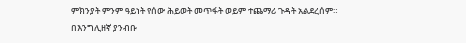ምክንያት ምንም ዓይነት የሰው ሕይወት መጥፋት ወይም ተጨማሪ ጉዳት አልደረሰም።
በእንግሊዘኛ ያንብቡ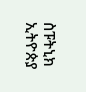ስፑትኒክ ኢትዮጵያ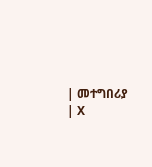| መተግበሪያ | X